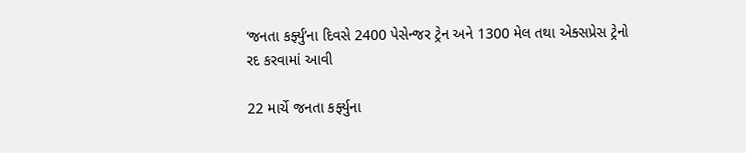‘જનતા કર્ફ્યુ’ના દિવસે 2400 પેસેન્જર ટ્રેન અને 1300 મેલ તથા એક્સપ્રેસ ટ્રેનો રદ કરવામાં આવી

22 માર્ચે જનતા કર્ફ્યુના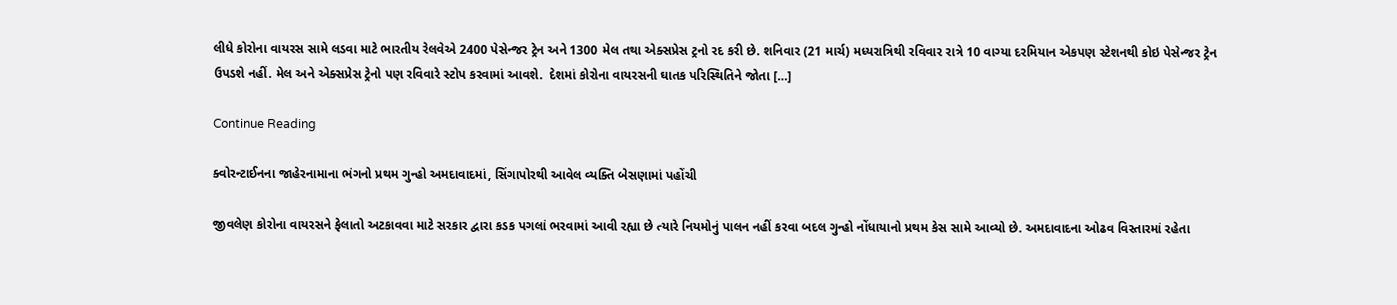લીધે કોરોના વાયરસ સામે લડવા માટે ભારતીય રેલવેએ 2400 પેસેન્જર ટ્રેન અને 1300 મેલ તથા એક્સપ્રેસ ટ્રનો રદ કરી છે. શનિવાર (21 માર્ચ) મધ્યરાત્રિથી રવિવાર રાત્રે 10 વાગ્યા દરમિયાન એકપણ સ્ટેશનથી કોઇ પેસેન્જર ટ્રેન ઉપડશે નહીં. મેલ અને એક્સપ્રેસ ટ્રેનો પણ રવિવારે સ્ટોપ કરવામાં આવશે.  દેશમાં કોરોના વાયરસની ઘાતક પરિસ્થિતિને જોતા […]

Continue Reading

ક્વોરન્ટાઈનના જાહેરનામાના ભંગનો પ્રથમ ગુન્હો અમદાવાદમાં, સિંગાપોરથી આવેલ વ્યક્તિ બેસણામાં પહોંચી

જીવલેણ કોરોના વાયરસને ફેલાતો અટકાવવા માટે સરકાર દ્વારા કડક પગલાં ભરવામાં આવી રહ્યા છે ત્યારે નિયમોનું પાલન નહીં કરવા બદલ ગુન્હો નોંધાયાનો પ્રથમ કેસ સામે આવ્યો છે. અમદાવાદના ઓઢવ વિસ્તારમાં રહેતા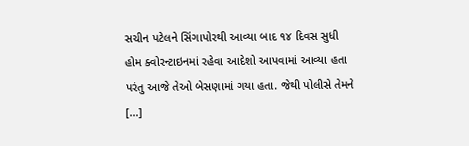સચીન પટેલને સિંગાપોરથી આવ્યા બાદ ૧૪ દિવસ સુધી હોમ ક્વોરન્ટાઇનમાં રહેવા આદેશો આપવામાં આવ્યા હતા પરંતુ આજે તેઓ બેસણામાં ગયા હતા. જેથી પોલીસે તેમને […]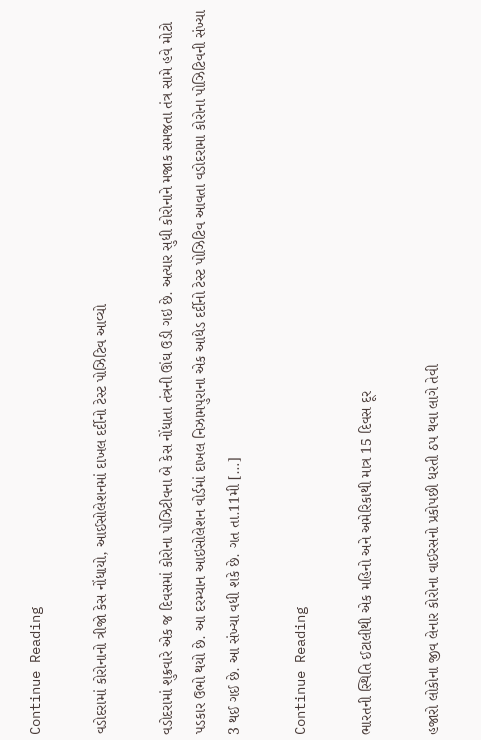Continue Reading

વડોદરામાં કોરોનાનો ત્રીજો કેસ નોંધાયો, આઈસોલેશનમાં દાખલ દર્દીનો ટેસ્ટ પોઝિટિવ આવ્યો

વડોદરામાં શુક્રવારે એક જ દિવસમાં કોરોના પોઝિટીવના બે કેસ નોંધાતા તંત્રની ઊંઘ ઉડી ગઇ છે. અત્યાર સુધી કોરોનાને મજાક સમજતા તંત્ર સામે હવે મોટો પડકાર ઉભો થયો છે. આ દરમ્યાન આઇસોલેશન વોર્ડમાં દાખલ નિઝામપુરાના એક આધેડ દર્દીનો ટેસ્ટ પોઝિટિવ આવતા વડોદરામા કોરોના પોઝિટિવની સંખ્યા 3 થઈ ગઈ છે. આ સંખ્યા વધી શકે છે. ગત તા.11મી […]

Continue Reading

ભારતની સ્થિતિ ઈટાલીથી એક મહિનો અને અમેરિકાથી માત્ર 15 દિવસ દૂર

હજારો લોકોના જીવ લેનાર કોરોના વાઈરસનો પ્રકોપછી ધરતી ઠપ થવા લાગે તેવી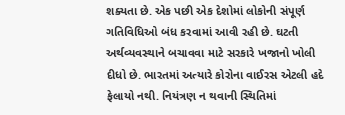શક્યતા છે. એક પછી એક દેશોમાં લોકોની સંપૂર્ણ ગતિવિધિઓ બંધ કરવામાં આવી રહી છે. ઘટતી અર્થવ્યવસ્થાને બચાવવા માટે સરકારે ખજાનો ખોલી દીધો છે. ભારતમાં અત્યારે કોરોના વાઈરસ એટલી હદે ફેલાયો નથી. નિયંત્રણ ન થવાની સ્થિતિમાં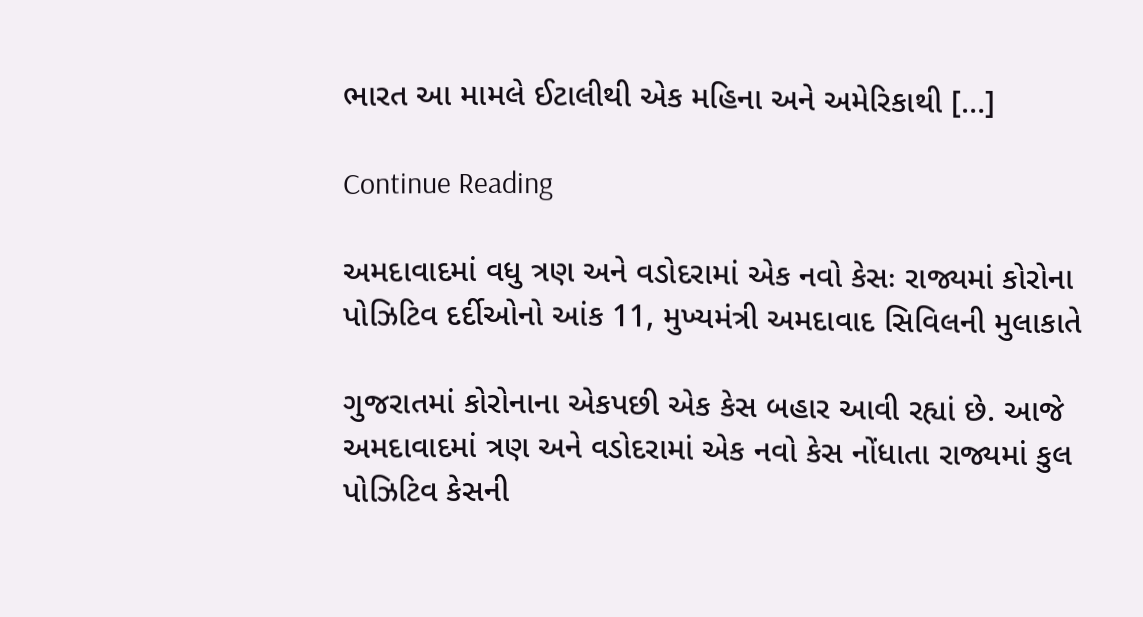ભારત આ મામલે ઈટાલીથી એક મહિના અને અમેરિકાથી […]

Continue Reading

અમદાવાદમાં વધુ ત્રણ અને વડોદરામાં એક નવો કેસઃ રાજ્યમાં કોરોના પોઝિટિવ દર્દીઓનો આંક 11, મુખ્યમંત્રી અમદાવાદ સિવિલની મુલાકાતે

ગુજરાતમાં કોરોનાના એકપછી એક કેસ બહાર આવી રહ્યાં છે. આજે અમદાવાદમાં ત્રણ અને વડોદરામાં એક નવો કેસ નોંધાતા રાજ્યમાં કુલ પોઝિટિવ કેસની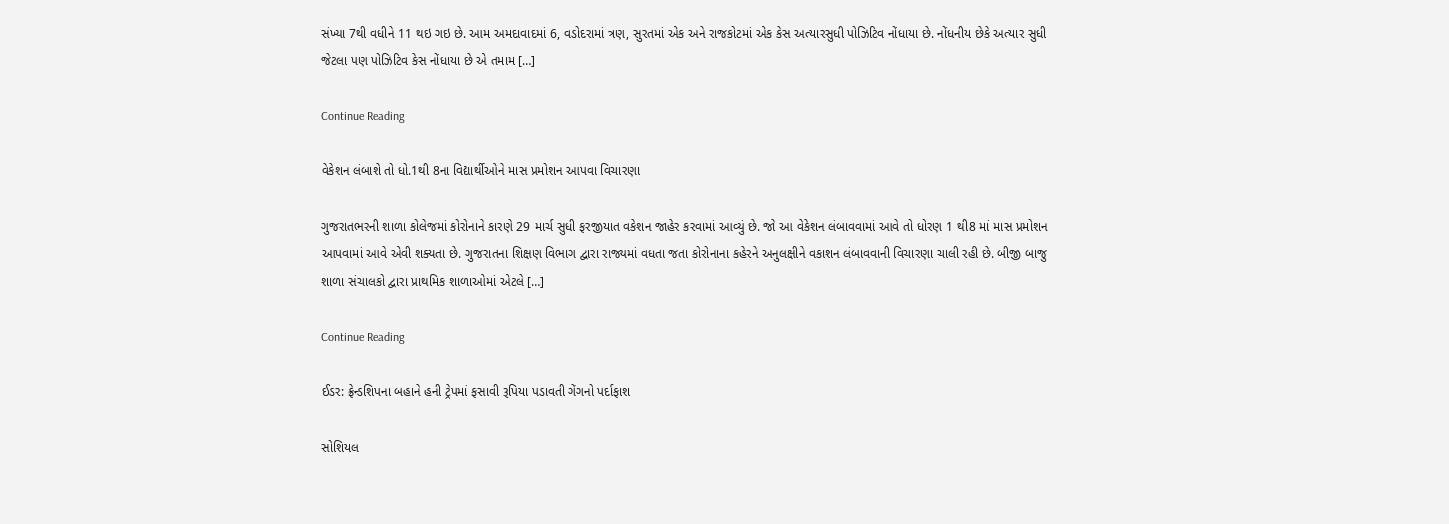સંખ્યા 7થી વધીને 11 થઇ ગઇ છે. આમ અમદાવાદમાં 6, વડોદરામાં ત્રણ, સુરતમાં એક અને રાજકોટમાં એક કેસ અત્યારસુધી પોઝિટિવ નોંધાયા છે. નોંધનીય છેકે અત્યાર સુધી જેટલા પણ પોઝિટિવ કેસ નોંધાયા છે એ તમામ […]

Continue Reading

વેકેશન લંબાશે તો ધો.1થી 8ના વિદ્યાર્થીઓને માસ પ્રમોશન આપવા વિચારણા

ગુજરાતભરની શાળા કોલેજમાં કોરોનાને કારણે 29 માર્ચ સુધી ફરજીયાત વકેશન જાહેર કરવામાં આવ્યું છે. જો આ વેકેશન લંબાવવામાં આવે તો ધોરણ 1 થી8 માં માસ પ્રમોશન આપવામાં આવે એવી શક્યતા છે. ગુજરાતના શિક્ષણ વિભાગ દ્વારા રાજ્યમાં વધતા જતા કોરોનાના કહેરને અનુલક્ષીને વકાશન લંબાવવાની વિચારણા ચાલી રહી છે. બીજી બાજુ શાળા સંચાલકો દ્વારા પ્રાથમિક શાળાઓમાં એટલે […]

Continue Reading

ઈડર: ફ્રેન્ડશિપના બહાને હની ટ્રેપમાં ફસાવી રૂપિયા પડાવતી ગેંગનો પર્દાફાશ

સોશિયલ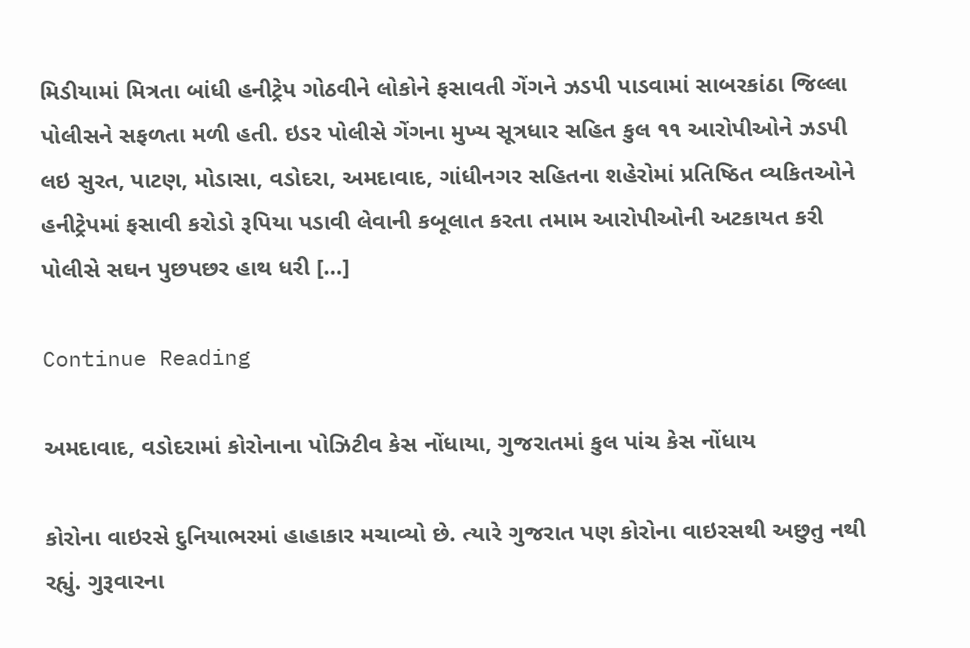મિડીયામાં મિત્રતા બાંધી હનીટ્રેપ ગોઠવીને લોકોને ફસાવતી ગેંગને ઝડપી પાડવામાં સાબરકાંઠા જિલ્લા પોલીસને સફળતા મળી હતી. ઇડર પોલીસે ગેંગના મુખ્ય સૂત્રધાર સહિત કુલ ૧૧ આરોપીઓને ઝડપી લઇ સુરત, પાટણ, મોડાસા, વડોદરા, અમદાવાદ, ગાંધીનગર સહિતના શહેરોમાં પ્રતિષ્ઠિત વ્યકિતઓને હનીટ્રેપમાં ફસાવી કરોડો રૂપિયા પડાવી લેવાની કબૂલાત કરતા તમામ આરોપીઓની અટકાયત કરી પોલીસે સઘન પુછપછર હાથ ધરી […]

Continue Reading

અમદાવાદ, વડોદરામાં કોરોનાના પોઝિટીવ કેસ નોંધાયા, ગુજરાતમાં કુલ પાંચ કેસ નોંધાય

કોરોના વાઇરસે દુનિયાભરમાં હાહાકાર મચાવ્યો છે. ત્યારે ગુજરાત પણ કોરોના વાઇરસથી અછુતુ નથી રહ્યું. ગુરૂવારના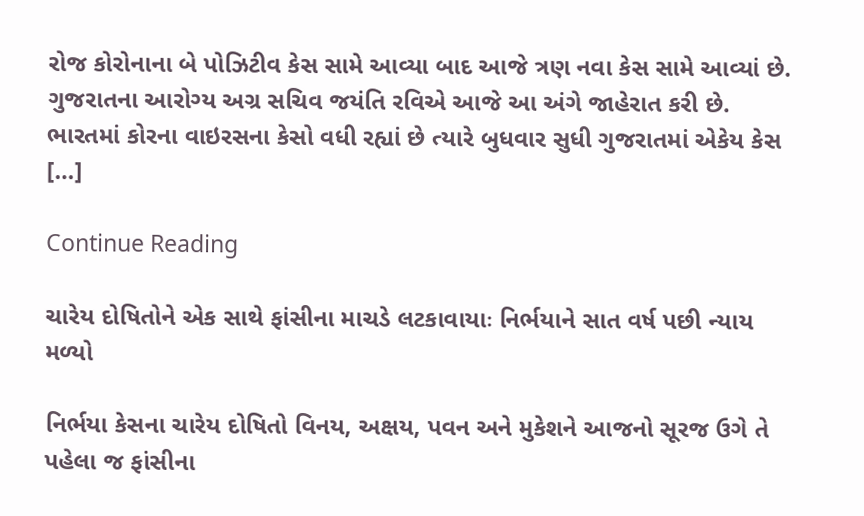રોજ કોરોનાના બે પોઝિટીવ કેસ સામે આવ્યા બાદ આજે ત્રણ નવા કેસ સામે આવ્યાં છે. ગુજરાતના આરોગ્ય અગ્ર સચિવ જયંતિ રવિએ આજે આ અંગે જાહેરાત કરી છે. ભારતમાં કોરના વાઇરસના કેસો વધી રહ્યાં છે ત્યારે બુધવાર સુધી ગુજરાતમાં એકેય કેસ […]

Continue Reading

ચારેય દોષિતોને એક સાથે ફાંસીના માચડે લટકાવાયાઃ નિર્ભયાને સાત વર્ષ પછી ન્યાય મળ્યો

નિર્ભયા કેસના ચારેય દોષિતો વિનય, અક્ષય, પવન અને મુકેશને આજનો સૂરજ ઉગે તે પહેલા જ ફાંસીના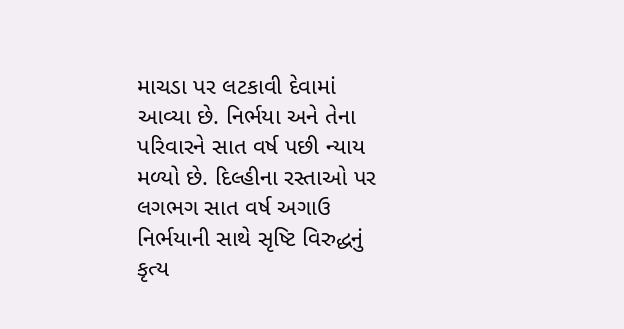માચડા પર લટકાવી દેવામાં આવ્યા છે. નિર્ભયા અને તેના પરિવારને સાત વર્ષ પછી ન્યાય મળ્યો છે. દિલ્હીના રસ્તાઓ પર લગભગ સાત વર્ષ અગાઉ નિર્ભયાની સાથે સૃષ્ટિ વિરુદ્ધનું કૃત્ય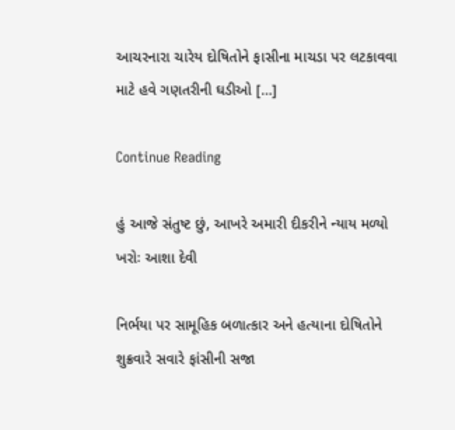આચરનારા ચારેય દોષિતોને ફાસીના માચડા પર લટકાવવા માટે હવે ગણતરીની ઘડીઓ […]

Continue Reading

હું આજે સંતુષ્ટ છું, આખરે અમારી દીકરીને ન્યાય મળ્યો ખરોઃ આશા દેવી

નિર્ભયા પર સામૂહિક બળાત્કાર અને હત્યાના દોષિતોને શુક્રવારે સવારે ફાંસીની સજા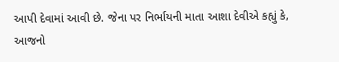આપી દેવામાં આવી છે. જેના પર નિર્ભાયની માતા આશા દેવીએ કહ્યું કે, આજનો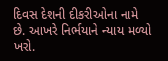દિવસ દેશની દીકરીઓના નામે છે. આખરે નિર્ભયાને ન્યાય મળ્યો ખરો.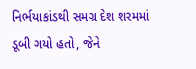નિર્ભયાકાંડથી સમગ્ર દેશ શરમમાં ડૂબી ગયો હતો, જેને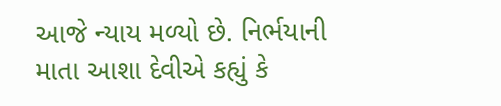આજે ન્યાય મળ્યો છે. નિર્ભયાની માતા આશા દેવીએ કહ્યું કે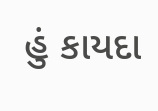હું કાયદા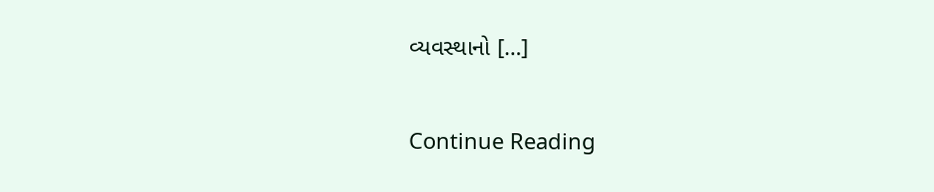વ્યવસ્થાનો […]

Continue Reading